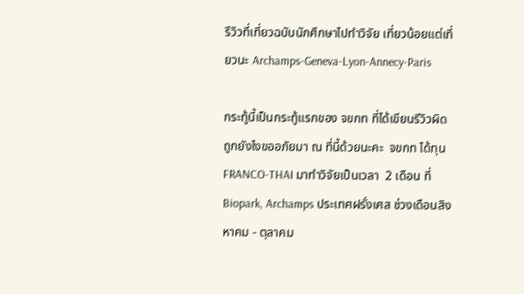รีวิวที่เที่ยวฉบับนักศึกษาไปทำวิจัย เที่ยวน้อยแต่เที่ยวนะ Archamps-Geneva-Lyon-Annecy-Paris

กระทู้นี้เป็นกระทู้แรกของ จขกท ที่ได้เขียนรีวิวผิดถูกยังไงขออภัยมา ณ ที่นี้ด้วยนะคะ  จขกท ได้ทุน FRANCO-THAI มาทำวิจัยเป็นเวลา  2 เดือน ที่ Biopark, Archamps ประเทศฝรั่งเศส ช่วงเดือนสิงหาคม - ตุลาคม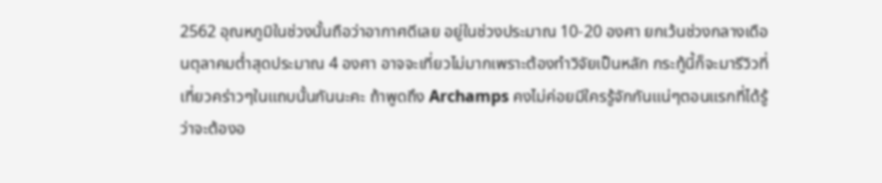2562 อุณหภูมิในช่วงนั้นถือว่าอากาศดีเลย อยู่ในช่วงประมาณ 10-20 องศา ยกเว้นช่วงกลางเดือนตุลาคมต่ำสุดประมาณ 4 องศา อาจจะเที่ยวไม่มากเพราะต้องทำวิจัยเป็นหลัก กระทู้นี้ก็จะมารีวิวที่เที่ยวคร่าวๆในแถบนั้นกันนะคะ ถ้าพูดถึง Archamps คงไม่ค่อยมีใครรู้จักกันแน่ๆตอนแรกที่ได้รู้ว่าจะต้องอ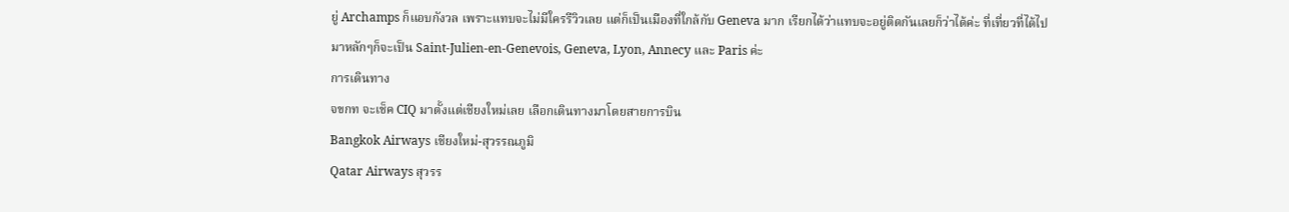ยู่ Archamps ก็แอบกังวล เพราะแทบจะไม่มีใครรีวิวเลย แต่ก็เป็นเมืองที่ใกล้กับ Geneva มาก เรียกได้ว่าแทบจะอยู่ติดกันเลยก็ว่าได้ค่ะ ที่เที่ยวที่ได้ไปมาหลักๆก็จะเป็น Saint-Julien-en-Genevois, Geneva, Lyon, Annecy และ Paris ค่ะ
การเดินทาง
จขกท จะเช็ค CIQ มาตั้งแต่เชียงใหม่เลย เลือกเดินทางมาโดยสายการบิน
Bangkok Airways เชียงใหม่-สุวรรณภูมิ
Qatar Airways สุวรร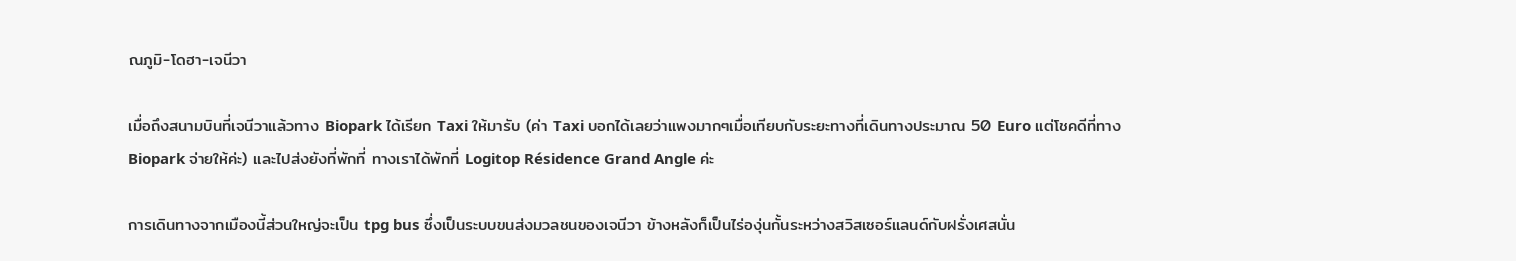ณภูมิ-โดฮา-เจนีวา

เมื่อถึงสนามบินที่เจนีวาแล้วทาง Biopark ได้เรียก Taxi ให้มารับ (ค่า Taxi บอกได้เลยว่าแพงมากๆเมื่อเทียบกับระยะทางที่เดินทางประมาณ 50 Euro แต่โชคดีที่ทาง Biopark จ่ายให้ค่ะ) และไปส่งยังที่พักที่ ทางเราได้พักที่ Logitop Résidence Grand Angle ค่ะ

การเดินทางจากเมืองนี้ส่วนใหญ่จะเป็น tpg bus ซึ่งเป็นระบบขนส่งมวลชนของเจนีวา ข้างหลังก็เป็นไร่องุ่นกั้นระหว่างสวิสเซอร์แลนด์กับฝรั่งเศสนั่น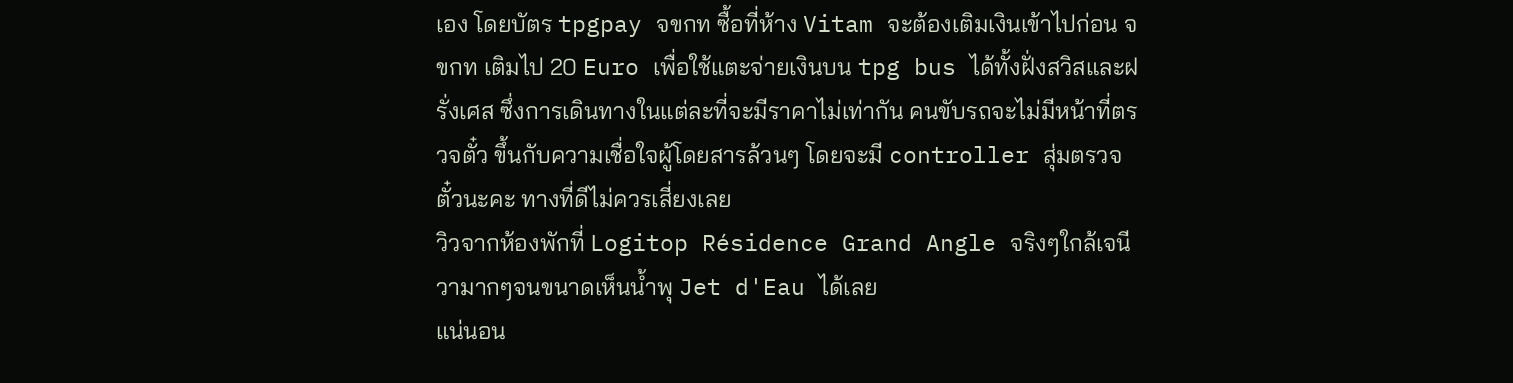เอง โดยบัตร tpgpay จขกท ซื้อที่ห้าง Vitam จะต้องเติมเงินเข้าไปก่อน จขกท เติมไป 20 Euro เพื่อใช้แตะจ่ายเงินบน tpg bus ได้ทั้งฝั่งสวิสและฝรั่งเศส ซึ่งการเดินทางในแต่ละที่จะมีราคาไม่เท่ากัน คนขับรถจะไม่มีหน้าที่ตรวจตั๋ว ขึ้นกับความเชื่อใจผู้โดยสารล้วนๆ โดยจะมี controller สุ่มตรวจตั๋วนะคะ ทางที่ดีไม่ควรเสี่ยงเลย
วิวจากห้องพักที่ Logitop Résidence Grand Angle จริงๆใกล้เจนีวามากๆจนขนาดเห็นน้ำพุ Jet d'Eau ได้เลย
แน่นอน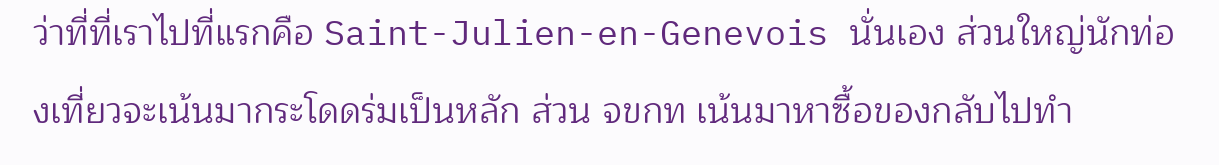ว่าที่ที่เราไปที่แรกคือ Saint-Julien-en-Genevois นั่นเอง ส่วนใหญ่นักท่องเที่ยวจะเน้นมากระโดดร่มเป็นหลัก ส่วน จขกท เน้นมาหาซื้อของกลับไปทำ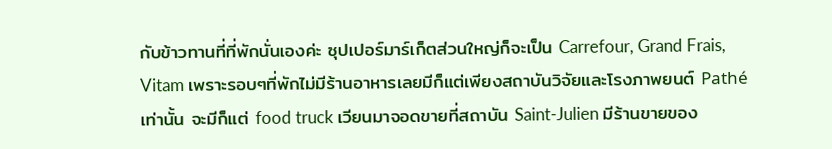กับข้าวทานที่ที่พักนั่นเองค่ะ ซุปเปอร์มาร์เก็ตส่วนใหญ่ก็จะเป็น Carrefour, Grand Frais, Vitam เพราะรอบๆที่พักไม่มีร้านอาหารเลยมีก็แต่เพียงสถาบันวิจัยและโรงภาพยนต์ Pathé เท่านั้น จะมีก็แต่ food truck เวียนมาจอดขายที่สถาบัน Saint-Julien มีร้านขายของ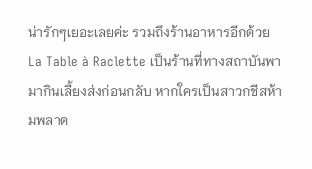น่ารักๆเยอะเลยค่ะ รวมถึงร้านอาหารอีกด้วย
La Table à Raclette เป็นร้านที่ทางสถาบันพามากินเลี้ยงส่งก่อนกลับ หากใครเป็นสาวกชีสห้ามพลาด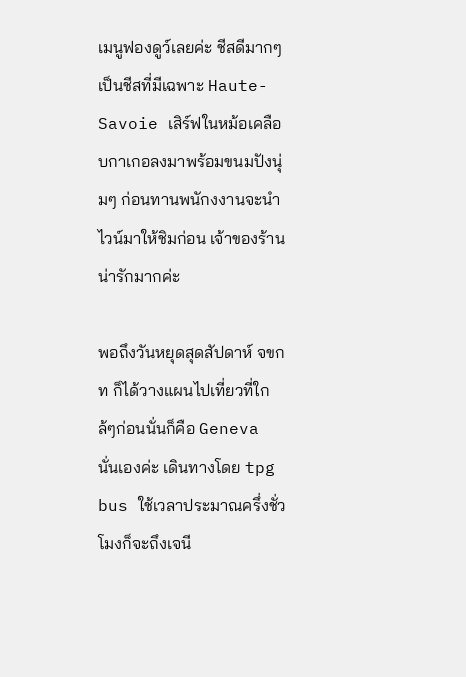เมนูฟองดูว์เลยค่ะ ชีสดีมากๆเป็นชีสที่มีเฉพาะ Haute-Savoie เสิร์ฟในหม้อเคลือบกาเกอลงมาพร้อมขนมปังนุ่มๆ ก่อนทานพนักงงานจะนำไวน์มาให้ชิมก่อน เจ้าของร้านน่ารักมากค่ะ

พอถึงวันหยุดสุดสัปดาห์ จขกท ก็ได้วางแผนไปเที่ยวที่ใกล้ๆก่อนนั่นก็คือ Geneva นั่นเองค่ะ เดินทางโดย tpg bus ใช้เวลาประมาณครึ่งชั่วโมงก็จะถึงเจนี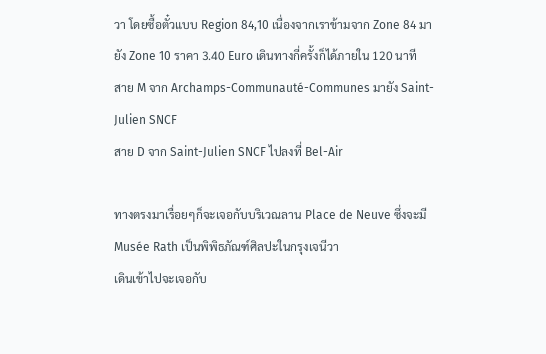วา โดยซื้อตั๋วแบบ Region 84,10 เนื่องจากเราข้ามจาก Zone 84 มายัง Zone 10 ราคา 3.40 Euro เดินทางกี่ครั้งก็ได้ภายใน 120 นาที
สาย M จาก Archamps-Communauté-Communes มายัง Saint-Julien SNCF
สาย D จาก Saint-Julien SNCF ไปลงที่ Bel-Air

ทางตรงมาเรื่อยๆก็จะเจอกับบริเวณลาน Place de Neuve ซึ่งจะมี Musée Rath เป็นพิพิธภัณฑ์ศิลปะในกรุงเจนีวา
เดินเข้าไปจะเจอกับ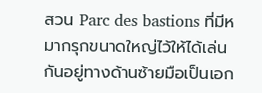สวน Parc des bastions ที่มีหมากรุกขนาดใหญ่ไว้ให้ได้เล่นกันอยู่ทางด้านซ้ายมือเป็นเอก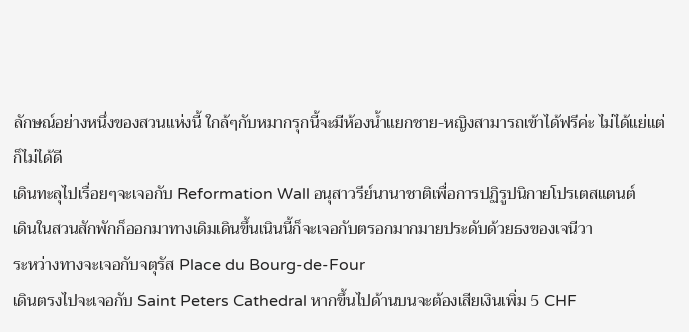ลักษณ์อย่างหนึ่งของสวนแห่งนี้ ใกล้ๆกับหมากรุกนี้จะมีห้องน้ำแยกชาย-หญิงสามารถเข้าได้ฟรีค่ะ ไม่ได้แย่แต่ก็ไม่ได้ดี
เดินทะลุไปเรื่อยๆจะเจอกับ Reformation Wall อนุสาวรีย์นานาชาติเพื่อการปฏิรูปนิกายโปรเตสแตนต์
เดินในสวนสักพักก็ออกมาทางเดิมเดินขึ้นเนินนี้ก็จะเจอกับตรอกมากมายประดับด้วยธงของเจนีวา
ระหว่างทางจะเจอกับจตุรัส Place du Bourg-de-Four
เดินตรงไปจะเจอกับ Saint Peters Cathedral หากขึ้นไปด้านบนจะต้องเสียเงินเพิ่ม 5 CHF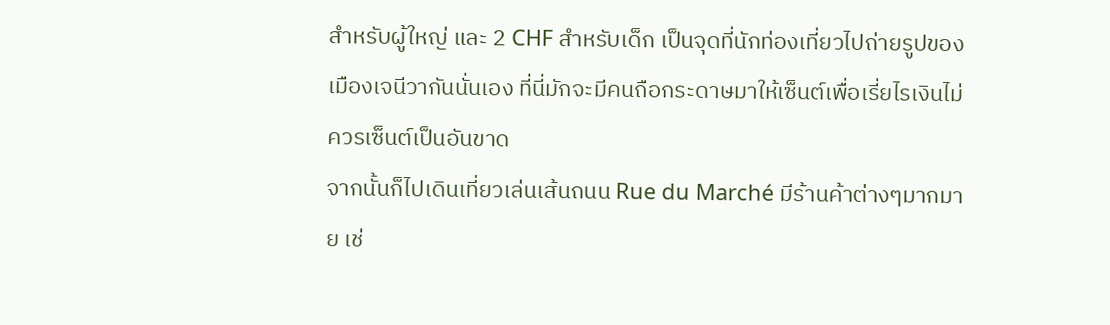สำหรับผู้ใหญ่ และ 2 CHF สำหรับเด็ก เป็นจุดที่นักท่องเที่ยวไปถ่ายรูปของเมืองเจนีวากันนั่นเอง ที่นี่มักจะมีคนถือกระดาษมาให้เซ็นต์เพื่อเรี่ยไรเงินไม่ควรเซ็นต์เป็นอันขาด
จากนั้นก็ไปเดินเที่ยวเล่นเส้นถนน Rue du Marché มีร้านค้าต่างๆมากมาย เช่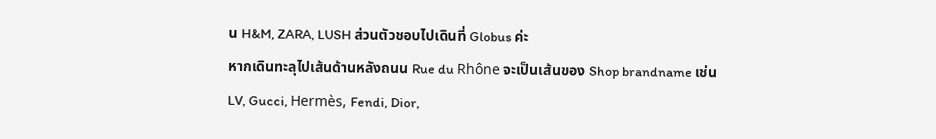น H&M, ZARA, LUSH ส่วนตัวชอบไปเดินที่ Globus ค่ะ
หากเดินทะลุไปเส้นด้านหลังถนน Rue du Rhône จะเป็นเส้นของ Shop brandname เช่น LV, Gucci, Hermès, Fendi, Dior,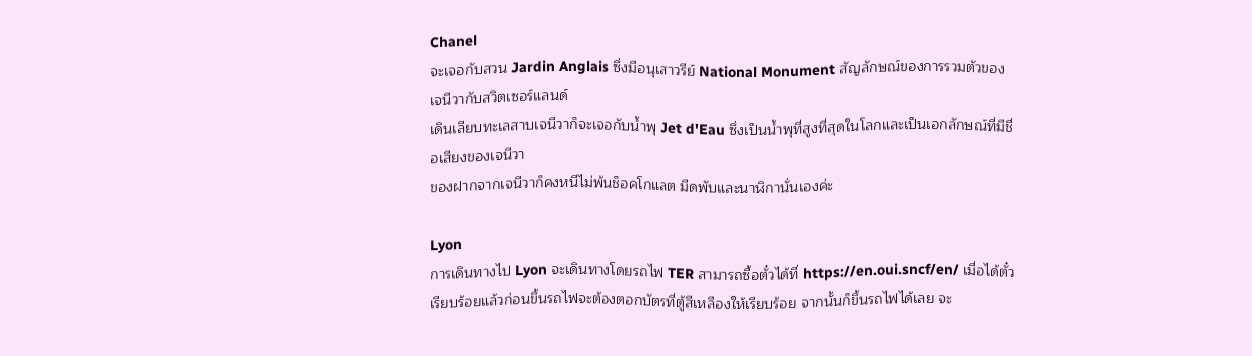Chanel
จะเจอกับสวน Jardin Anglais ซึ่งมีอนุเสาวรีย์ National Monument สัญลักษณ์ของการรวมตัวของเจนีวากับสวิตเซอร์แลนด์
เดินเลียบทะเลสาบเจนีวาก็จะเจอกับน้ำพุ Jet d'Eau ซึ่งเป็นน้ำพุที่สูงที่สุดในโลกและเป็นเอกลักษณ์ที่มีชื่อเสียงของเจนีวา
ของฝากจากเจนีวาก็คงหนีไม่พ้นช็อคโกแลต มีดพับและนาฬิกานั่นเองค่ะ

Lyon
การเดินทางไป Lyon จะเดินทางโดยรถไฟ TER สามารถซื้อตั๋วได้ที่ https://en.oui.sncf/en/ เมื่อได้ตั๋วเรียบร้อยแล้วก่อนขึ้นรถไฟจะต้องตอกบัตรที่ตู้สีเหลืองให้เรียบร้อย จากนั้นก็ขึ้นรถไฟได้เลย จะ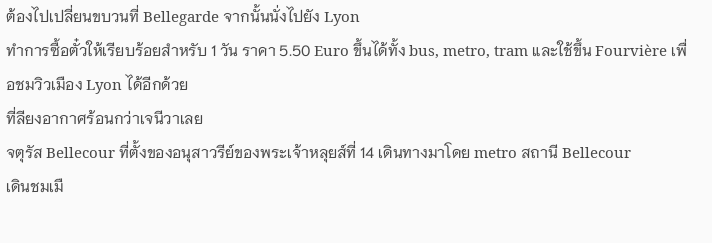ต้องไปเปลี่ยนขบวนที่ Bellegarde จากนั้นนั่งไปยัง Lyon
ทำการซื้อตั๋วให้เรียบร้อยสำหรับ 1 วัน ราคา 5.50 Euro ขึ้นได้ทั้ง bus, metro, tram และใช้ขึ้น Fourvière เพื่อชมวิวเมือง Lyon ได้อีกด้วย
ที่ลียงอากาศร้อนกว่าเจนีวาเลย
จตุรัส Bellecour ที่ตั้งของอนุสาวรีย์ของพระเจ้าหลุยส์ที่ 14 เดินทางมาโดย metro สถานี Bellecour
เดินชมเมื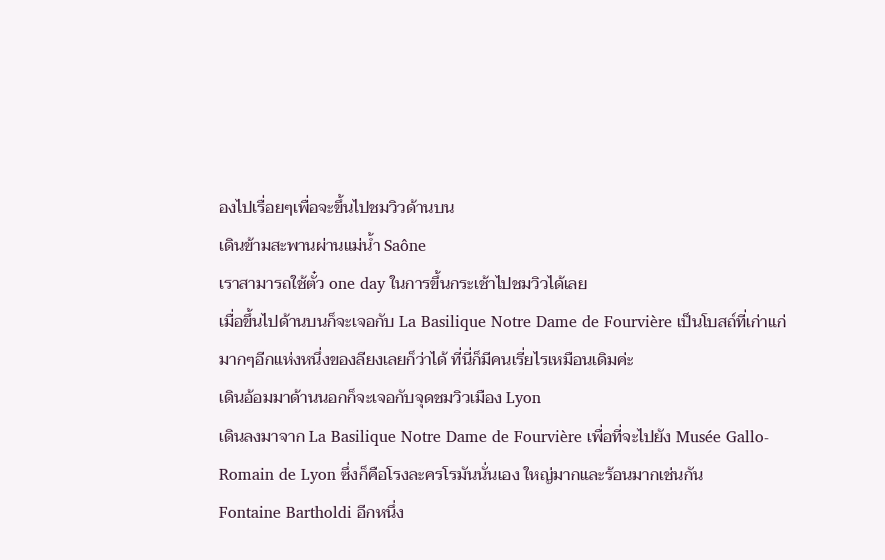องไปเรื่อยๆเพื่อจะขึ้นไปชมวิวด้านบน
เดินข้ามสะพานผ่านแม่น้ำ Saône
เราสามารถใช้ตั๋ว one day ในการขึ้นกระเช้าไปชมวิวได้เลย
เมื่อขึ้นไปด้านบนก็จะเจอกับ La Basilique Notre Dame de Fourvière เป็นโบสถ์ที่เก่าแก่มากๆอีกแห่งหนึ่งของลียงเลยก็ว่าได้ ที่นี่ก็มีคนเรี่ยไรเหมือนเดิมค่ะ
เดินอ้อมมาด้านนอกก็จะเจอกับจุดชมวิวเมือง Lyon
เดินลงมาจาก La Basilique Notre Dame de Fourvière เพื่อที่จะไปยัง Musée Gallo-Romain de Lyon ซึ่งก็คือโรงละครโรมันนั่นเอง ใหญ่มากและร้อนมากเช่นกัน
Fontaine Bartholdi อีกหนึ่ง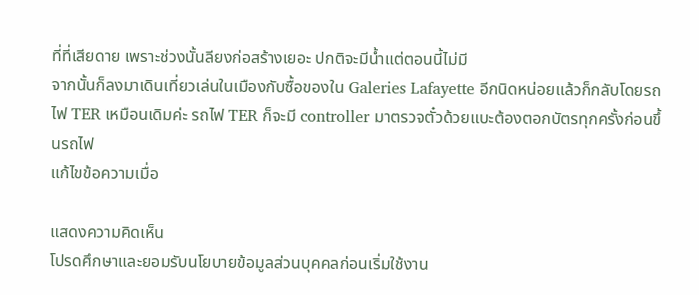ที่ที่เสียดาย เพราะช่วงนั้นลียงก่อสร้างเยอะ ปกติจะมีน้ำแต่ตอนนี้ไม่มี
จากนั้นก็ลงมาเดินเที่ยวเล่นในเมืองกับซื้อของใน Galeries Lafayette อีกนิดหน่อยแล้วก็กลับโดยรถไฟ TER เหมือนเดิมค่ะ รถไฟ TER ก็จะมี controller มาตรวจตั๋วด้วยแบะต้องตอกบัตรทุกครั้งก่อนขึ้นรถไฟ
แก้ไขข้อความเมื่อ

แสดงความคิดเห็น
โปรดศึกษาและยอมรับนโยบายข้อมูลส่วนบุคคลก่อนเริ่มใช้งาน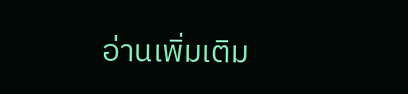อ่านเพิ่มเติม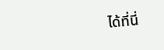ได้ที่นี่